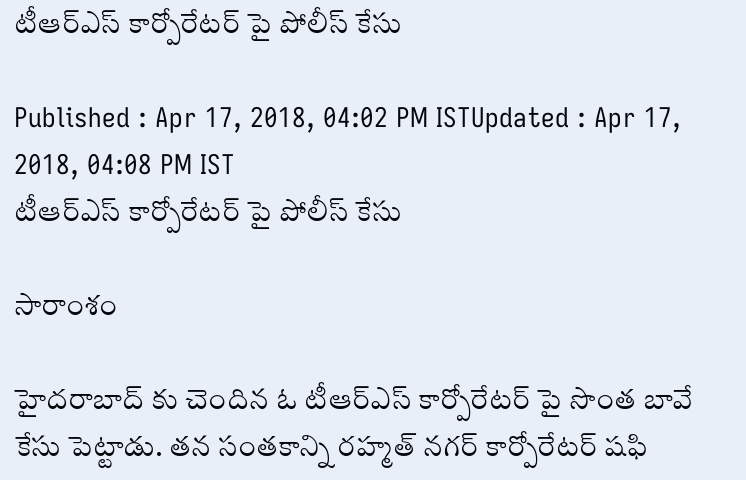టీఆర్ఎస్ కార్పోరేటర్ పై పోలీస్ కేసు

Published : Apr 17, 2018, 04:02 PM ISTUpdated : Apr 17, 2018, 04:08 PM IST
టీఆర్ఎస్ కార్పోరేటర్ పై పోలీస్ కేసు

సారాంశం

హైదరాబాద్ కు చెందిన ఓ టీఆర్ఎస్ కార్పోరేటర్ పై సొంత బావే కేసు పెట్టాడు. తన సంతకాన్ని రహ్మత్ నగర్ కార్పోరేటర్ షఫి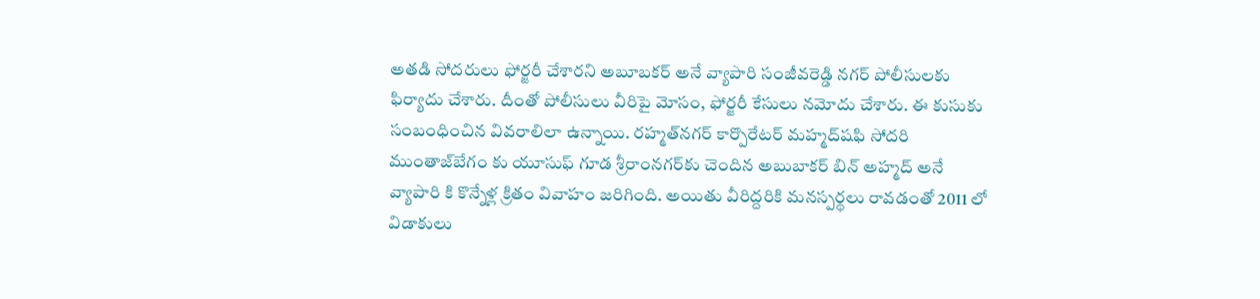అతడి సోదరులు ఫోర్జరీ చేశారని అబూబకర్ అనే వ్యాపారి సంజీవరెడ్డి నగర్ పోలీసులకు ఫిర్యాదు చేశారు. దీంతో పోలీసులు వీరిపై మోసం, ఫోర్జరీ కేసులు నమోదు చేశారు. ఈ కుసుకు సంబంధించిన వివరాలిలా ఉన్నాయి. రహ్మత్‌నగర్‌ కార్పొరేటర్‌ మహ్మద్‌షఫి సోదరి ముంతాజ్‌బేగం కు యూసు‌ఫ్ గూడ శ్రీరాంనగర్‌కు చెందిన అబుబాకర్‌ బిన్‌ అహ్మద్‌ అనే వ్యాపారి కి కొన్నేళ్ల క్రితం వివాహం జరిగింది. అయితు వీరిద్దరికి మనస్పర్థలు రావడంతో 2011 లో విడాకులు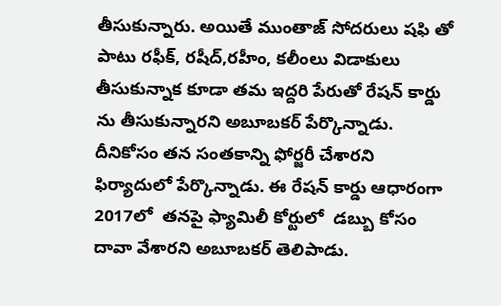తీసుకున్నారు. అయితే ముంతాజ్ సోదరులు షఫి తో పాటు రఫీక్‌, రషీద్‌,రహీం, కలీంలు విడాకులు తీసుకున్నాక కూడా తమ ఇద్దరి పేరుతో రేషన్ కార్డు ను తీసుకున్నారని అబూబకర్ పేర్కొన్నాడు. దీనికోసం తన సంతకాన్ని ఫోర్జరీ చేశారని ఫిర్యాదులో పేర్కొన్నాడు. ఈ రేషన్ కార్డు ఆధారంగా 2017లో  తనపై ఫ్యామిలీ కోర్టులో  డబ్బు కోసం దావా వేశారని అబూబకర్ తెలిపాడు.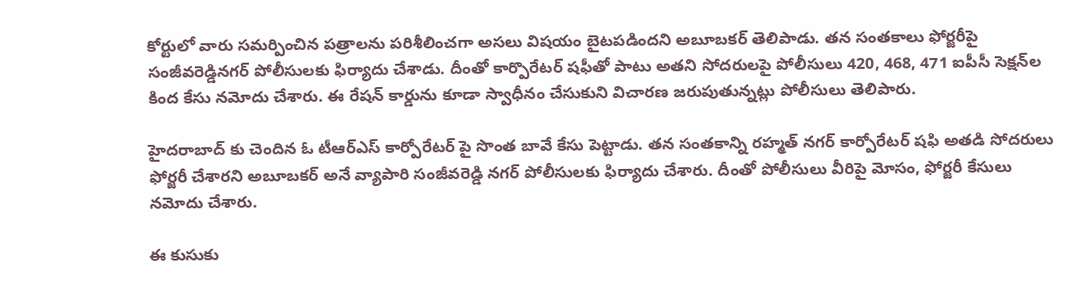కోర్టులో వారు సమర్పించిన పత్రాలను పరిశీలించగా అసలు విషయం బైటపడిందని అబూబకర్ తెలిపాడు. తన సంతకాలు ఫోర్జరీపై సంజీవరెడ్డినగర్‌ పోలీసులకు ఫిర్యాదు చేశాడు. దీంతో కార్పొరేటర్‌ షఫీతో పాటు అతని సోదరులపై పోలీసులు 420, 468, 471 ఐపీసీ సెక్షన్‌ల కింద కేసు నమోదు చేశారు. ఈ రేషన్ కార్డును కూడా స్వాధీనం చేసుకుని విచారణ జరుపుతున్నట్లు పోలీసులు తెలిపారు.

హైదరాబాద్ కు చెందిన ఓ టీఆర్ఎస్ కార్పోరేటర్ పై సొంత బావే కేసు పెట్టాడు. తన సంతకాన్ని రహ్మత్ నగర్ కార్పోరేటర్ షఫి అతడి సోదరులు ఫోర్జరీ చేశారని అబూబకర్ అనే వ్యాపారి సంజీవరెడ్డి నగర్ పోలీసులకు ఫిర్యాదు చేశారు. దీంతో పోలీసులు వీరిపై మోసం, ఫోర్జరీ కేసులు నమోదు చేశారు.

ఈ కుసుకు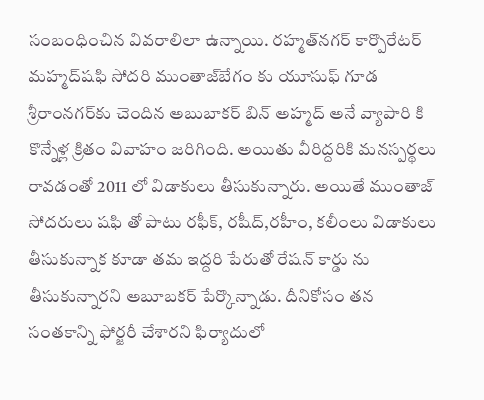సంబంధించిన వివరాలిలా ఉన్నాయి. రహ్మత్‌నగర్‌ కార్పొరేటర్‌ మహ్మద్‌షఫి సోదరి ముంతాజ్‌బేగం కు యూసు‌ఫ్ గూడ శ్రీరాంనగర్‌కు చెందిన అబుబాకర్‌ బిన్‌ అహ్మద్‌ అనే వ్యాపారి కి కొన్నేళ్ల క్రితం వివాహం జరిగింది. అయితు వీరిద్దరికి మనస్పర్థలు రావడంతో 2011 లో విడాకులు తీసుకున్నారు. అయితే ముంతాజ్ సోదరులు షఫి తో పాటు రఫీక్‌, రషీద్‌,రహీం, కలీంలు విడాకులు తీసుకున్నాక కూడా తమ ఇద్దరి పేరుతో రేషన్ కార్డు ను తీసుకున్నారని అబూబకర్ పేర్కొన్నాడు. దీనికోసం తన సంతకాన్ని ఫోర్జరీ చేశారని ఫిర్యాదులో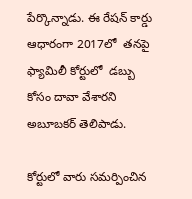పేర్కొన్నాడు. ఈ రేషన్ కార్డు ఆధారంగా 2017లో  తనపై ఫ్యామిలీ కోర్టులో  డబ్బు కోసం దావా వేశారని అబూబకర్ తెలిపాడు.

కోర్టులో వారు సమర్పించిన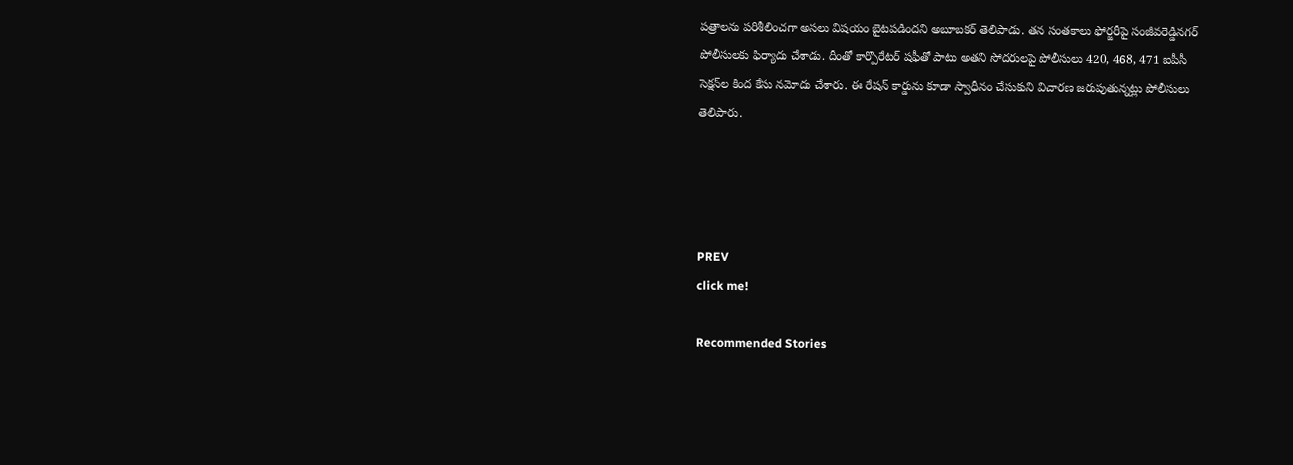పత్రాలను పరిశీలించగా అసలు విషయం బైటపడిందని అబూబకర్ తెలిపాడు. తన సంతకాలు ఫోర్జరీపై సంజీవరెడ్డినగర్‌ పోలీసులకు ఫిర్యాదు చేశాడు. దీంతో కార్పొరేటర్‌ షఫీతో పాటు అతని సోదరులపై పోలీసులు 420, 468, 471 ఐపీసీ సెక్షన్‌ల కింద కేసు నమోదు చేశారు. ఈ రేషన్ కార్డును కూడా స్వాధీనం చేసుకుని విచారణ జరుపుతున్నట్లు పోలీసులు తెలిపారు.




PREV
click me!

Recommended Stories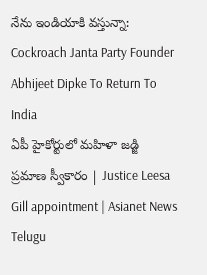నేను ఇండియాకి వస్తున్నా: Cockroach Janta Party Founder Abhijeet Dipke To Return To India
ఏపీ హైకోర్టులో మహిళా జడ్జి ప్రమాణ స్వీకారం | Justice Leesa Gill appointment | Asianet News Telugu